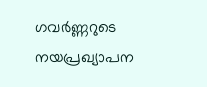ഗവർണ്ണറുടെ നയപ്രഖ്യാപന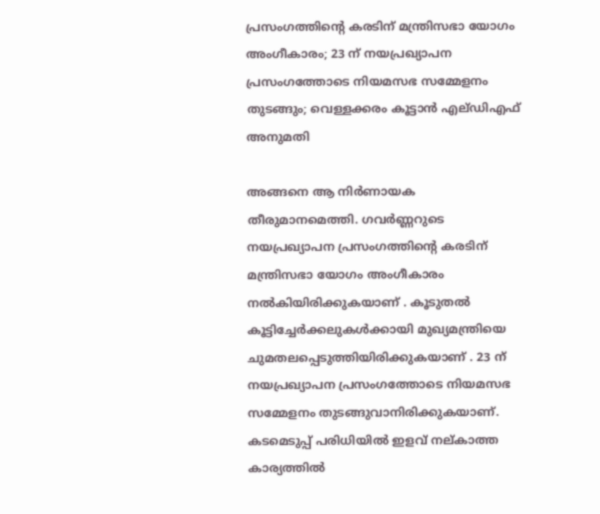പ്രസംഗത്തിന്റെ കരടിന് മന്ത്രിസഭാ യോഗം അംഗീകാരം; 23 ന് നയപ്രഖ്യാപന പ്രസംഗത്തോടെ നിയമസഭ സമ്മേളനം തുടങ്ങും; വെള്ളക്കരം കൂട്ടാൻ എല്ഡിഎഫ് അനുമതി

അങ്ങനെ ആ നിർണായക തീരുമാനമെത്തി. ഗവർണ്ണറുടെ നയപ്രഖ്യാപന പ്രസംഗത്തിന്റെ കരടിന് മന്ത്രിസഭാ യോഗം അംഗീകാരം നൽകിയിരിക്കുകയാണ് . കൂടുതൽ കൂട്ടിച്ചേർക്കലുകൾക്കായി മുഖ്യമന്ത്രിയെ ചുമതലപ്പെടുത്തിയിരിക്കുകയാണ് . 23 ന് നയപ്രഖ്യാപന പ്രസംഗത്തോടെ നിയമസഭ സമ്മേളനം തുടങ്ങുവാനിരിക്കുകയാണ്. കടമെടുപ്പ് പരിധിയിൽ ഇളവ് നല്കാത്ത കാര്യത്തിൽ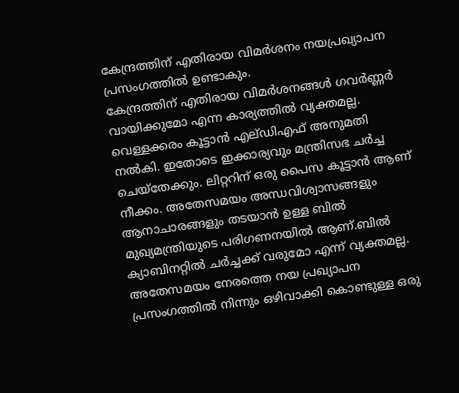കേന്ദ്രത്തിന് എതിരായ വിമർശനം നയപ്രഖ്യാപന പ്രസംഗത്തിൽ ഉണ്ടാകും.
കേന്ദ്രത്തിന് എതിരായ വിമർശനങ്ങൾ ഗവർണ്ണർ വായിക്കുമോ എന്ന കാര്യത്തിൽ വ്യക്തമല്ല. വെള്ളക്കരം കൂട്ടാൻ എല്ഡിഎഫ് അനുമതി നൽകി. ഇതോടെ ഇക്കാര്യവും മന്ത്രിസഭ ചർച്ച ചെയ്തേക്കും. ലിറ്ററിന് ഒരു പൈസ കൂട്ടാൻ ആണ് നീക്കം. അതേസമയം അന്ധവിശ്വാസങ്ങളും ആനാചാരങ്ങളും തടയാൻ ഉള്ള ബിൽ മുഖ്യമന്ത്രിയുടെ പരിഗണനയിൽ ആണ്.ബിൽ ക്യാബിനറ്റിൽ ചർച്ചക്ക് വരുമോ എന്ന് വ്യക്തമല്ല.
അതേസമയം നേരത്തെ നയ പ്രഖ്യാപന പ്രസംഗത്തിൽ നിന്നും ഒഴിവാക്കി കൊണ്ടുള്ള ഒരു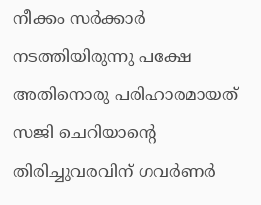നീക്കം സർക്കാർ നടത്തിയിരുന്നു പക്ഷേ അതിനൊരു പരിഹാരമായത് സജി ചെറിയാന്റെ തിരിച്ചുവരവിന് ഗവർണർ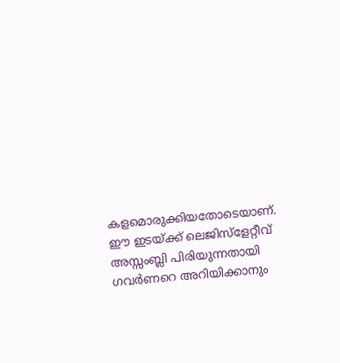കളമൊരുക്കിയതോടെയാണ്.
ഈ ഇടയ്ക്ക് ലെജിസ്ളേറ്റീവ് അസ്സംബ്ലി പിരിയുന്നതായി ഗവർണറെ അറിയിക്കാനും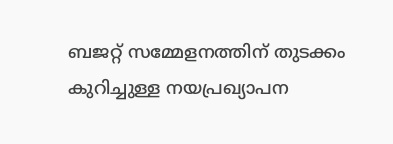ബജറ്റ് സമ്മേളനത്തിന് തുടക്കം കുറിച്ചുള്ള നയപ്രഖ്യാപന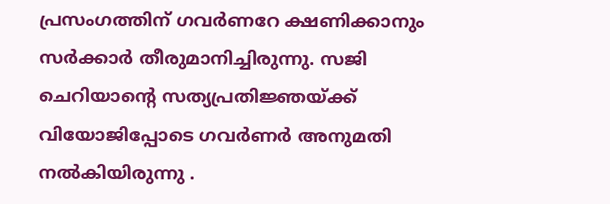പ്രസംഗത്തിന് ഗവർണറേ ക്ഷണിക്കാനും സർക്കാർ തീരുമാനിച്ചിരുന്നു. സജി ചെറിയാൻ്റെ സത്യപ്രതിജ്ഞയ്ക്ക് വിയോജിപ്പോടെ ഗവർണർ അനുമതി നൽകിയിരുന്നു .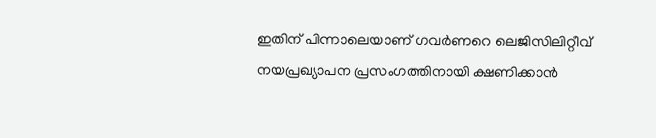ഇതിന് പിന്നാലെയാണ് ഗവർണറെ ലെജിസിലിറ്റീവ് നയപ്രഖ്യാപന പ്രസംഗത്തിനായി ക്ഷണിക്കാൻ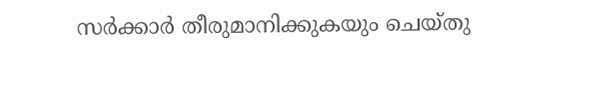സർക്കാർ തീരുമാനിക്കുകയും ചെയ്തു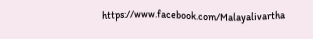https://www.facebook.com/Malayalivartha